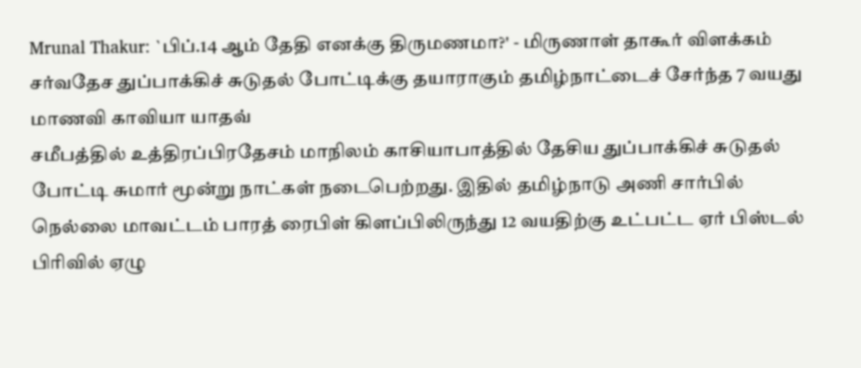Mrunal Thakur: `பிப்.14 ஆம் தேதி எனக்கு திருமணமா?' - மிருணாள் தாகூர் விளக்கம்
சர்வதேச துப்பாக்கிச் சுடுதல் போட்டிக்கு தயாராகும் தமிழ்நாட்டைச் சேர்ந்த 7 வயது மாணவி காவியா யாதவ்
சமீபத்தில் உத்திரப்பிரதேசம் மாநிலம் காசியாபாத்தில் தேசிய துப்பாக்கிச் சுடுதல் போட்டி சுமார் மூன்று நாட்கள் நடைபெற்றது. இதில் தமிழ்நாடு அணி சார்பில் நெல்லை மாவட்டம் பாரத் ரைபிள் கிளப்பிலிருந்து 12 வயதிற்கு உட்பட்ட ஏர் பிஸ்டல் பிரிவில் ஏழு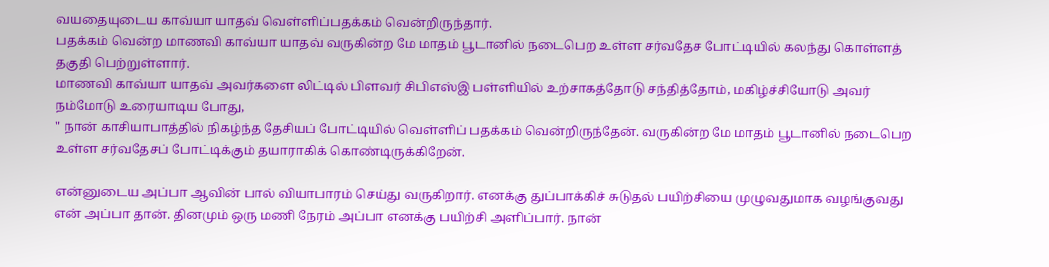வயதையுடைய காவ்யா யாதவ் வெள்ளிப்பதக்கம் வென்றிருந்தார்.
பதக்கம் வென்ற மாணவி காவ்யா யாதவ் வருகின்ற மே மாதம் பூடானில் நடைபெற உள்ள சர்வதேச போட்டியில் கலந்து கொள்ளத் தகுதி பெற்றுள்ளார்.
மாணவி காவ்யா யாதவ் அவர்களை லிட்டில் பிளவர் சிபிஎஸ்இ பள்ளியில் உற்சாகத்தோடு சந்தித்தோம், மகிழ்ச்சியோடு அவர் நம்மோடு உரையாடிய போது,
" நான் காசியாபாத்தில் நிகழ்ந்த தேசியப் போட்டியில் வெள்ளிப் பதக்கம் வென்றிருந்தேன். வருகின்ற மே மாதம் பூடானில் நடைபெற உள்ள சர்வதேசப் போட்டிக்கும் தயாராகிக் கொண்டிருக்கிறேன்.

என்னுடைய அப்பா ஆவின் பால் வியாபாரம் செய்து வருகிறார். எனக்கு துப்பாக்கிச் சுடுதல் பயிற்சியை முழுவதுமாக வழங்குவது என் அப்பா தான். தினமும் ஒரு மணி நேரம் அப்பா எனக்கு பயிற்சி அளிப்பார். நான்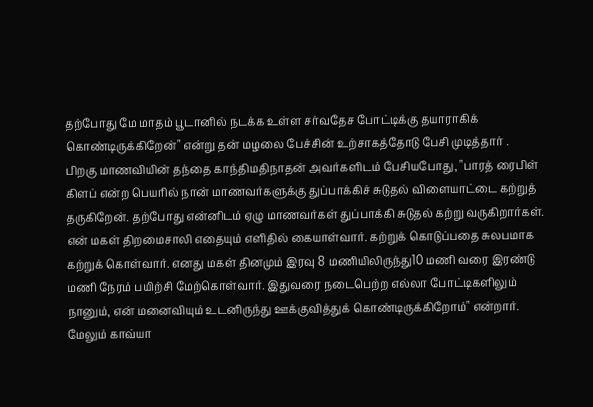தற்போது மே மாதம் பூடானில் நடக்க உள்ள சர்வதேச போட்டிக்கு தயாராகிக் கொண்டிருக்கிறேன்" என்று தன் மழலை பேச்சின் உற்சாகத்தோடு பேசி முடித்தார் .
பிறகு மாணவியின் தந்தை காந்திமதிநாதன் அவர்களிடம் பேசியபோது, "பாரத் ரைபிள் கிளப் என்ற பெயரில் நான் மாணவர்களுக்கு துப்பாக்கிச் சுடுதல் விளையாட்டை கற்றுத் தருகிறேன். தற்போது என்னிடம் ஏழு மாணவர்கள் துப்பாக்கி சுடுதல் கற்று வருகிறார்கள். என் மகள் திறமைசாலி எதையும் எளிதில் கையாள்வார். கற்றுக் கொடுப்பதை சுலபமாக கற்றுக் கொள்வார். எனது மகள் தினமும் இரவு 8 மணியிலிருந்து10 மணி வரை இரண்டு மணி நேரம் பயிற்சி மேற்கொள்வார். இதுவரை நடைபெற்ற எல்லா போட்டிகளிலும் நானும், என் மனைவியும் உடனிருந்து ஊக்குவித்துக் கொண்டிருக்கிறோம்" என்றார்.
மேலும் காவ்யா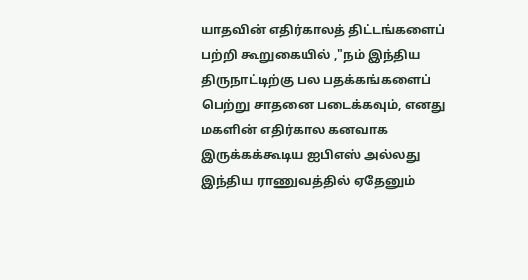யாதவின் எதிர்காலத் திட்டங்களைப் பற்றி கூறுகையில் ,"நம் இந்திய திருநாட்டிற்கு பல பதக்கங்களைப் பெற்று சாதனை படைக்கவும், எனது மகளின் எதிர்கால கனவாக இருக்கக்கூடிய ஐபிஎஸ் அல்லது இந்திய ராணுவத்தில் ஏதேனும்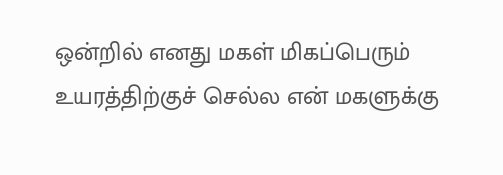ஒன்றில் எனது மகள் மிகப்பெரும் உயரத்திற்குச் செல்ல என் மகளுக்கு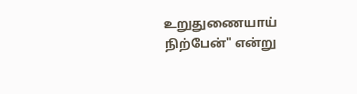உறுதுணையாய் நிற்பேன்" என்று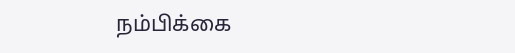நம்பிக்கை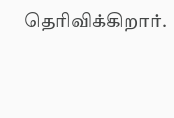தெரிவிக்கிறார்.